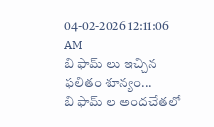04-02-2026 12:11:06 AM
బి ఫామ్ లు ఇచ్చిన ఫలితం శూన్యం...
బి ఫామ్ ల అందచేతలో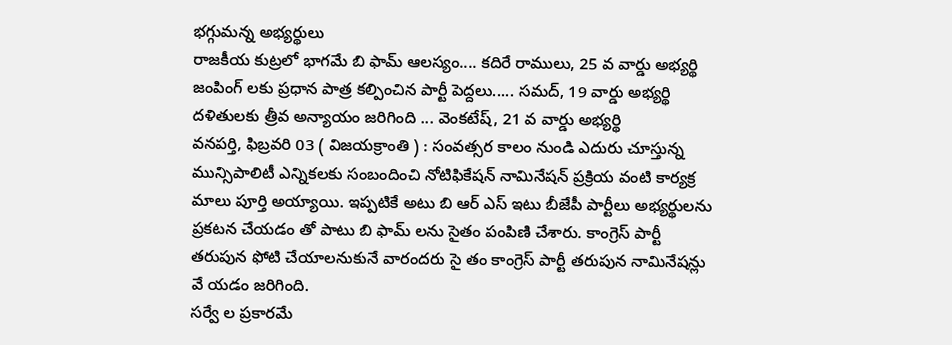భగ్గుమన్న అభ్యర్థులు
రాజకీయ కుట్రలో భాగమే బి ఫామ్ ఆలస్యం.... కదిరే రాములు, 25 వ వార్డు అభ్యర్థి
జంపింగ్ లకు ప్రధాన పాత్ర కల్పించిన పార్టీ పెద్దలు..... సమద్, 19 వార్డు అభ్యర్థి
దళితులకు త్రీవ అన్యాయం జరిగింది ... వెంకటేష్, 21 వ వార్డు అభ్యర్థి
వనపర్తి, ఫిబ్రవరి 03 ( విజయక్రాంతి ) : సంవత్సర కాలం నుండి ఎదురు చూస్తున్న మున్సిపాలిటీ ఎన్నికలకు సంబందించి నోటిఫికేషన్ నామినేషన్ ప్రక్రియ వంటి కార్యక్ర మాలు పూర్తి అయ్యాయి. ఇప్పటికే అటు బి ఆర్ ఎస్ ఇటు బీజేపీ పార్టీలు అభ్యర్థులను ప్రకటన చేయడం తో పాటు బి ఫామ్ లను సైతం పంపిణి చేశారు. కాంగ్రెస్ పార్టీ తరుపున ఫోటి చేయాలనుకునే వారందరు సై తం కాంగ్రెస్ పార్టీ తరుపున నామినేషన్లు వే యడం జరిగింది.
సర్వే ల ప్రకారమే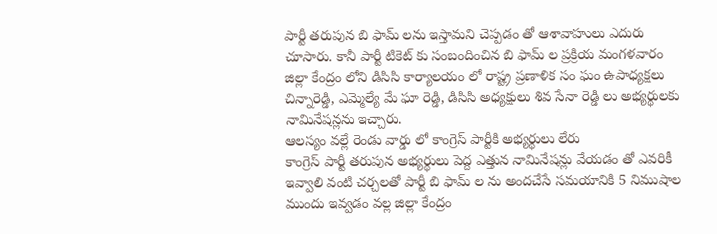పార్టీ తరుపున బి ఫామ్ లను ఇస్తామని చెప్పడం తో ఆశావాహులు ఎదురు చూసారు. కానీ పార్టీ టికెట్ కు సంబందించిన బి ఫామ్ ల ప్రక్రియ మంగళవారం జిల్లా కేంద్రం లోని డిసిసి కార్యాలయం లో రాష్ట్ర ప్రణాళిక సం ఘం ఉపాధ్యక్షలు చిన్నారెడ్డి, ఎమ్మెల్యే మే ఘా రెడ్డి, డిసిసి అధ్యక్షులు శివ సేనా రెడ్డి లు అభ్యర్థులకు నామినేషన్లను ఇచ్చారు.
ఆలస్యం వల్లే రెండు వార్డు లో కాంగ్రెస్ పార్టీకి అభ్యర్థులు లేరు
కాంగ్రెస్ పార్టీ తరుపున అభ్యర్థులు పెద్ద ఎత్తున నామినేషన్లు వేయడం తో ఎవరికీ ఇవ్వాలి వంటి చర్చలతో పార్టీ బి ఫామ్ ల ను అందచేసే సమయానికి 5 నిముషాల ముందు ఇవ్వడం వల్ల జిల్లా కేంద్రం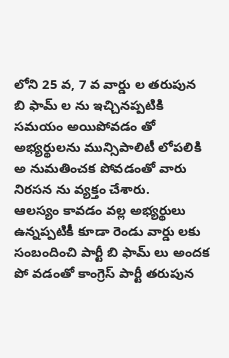లోని 25 వ, 7 వ వార్డు ల తరుపున బి ఫామ్ ల ను ఇచ్చినప్పటికి సమయం అయిపోవడం తో అభ్యర్థులను మున్సిపాలిటీ లోపలికి అ నుమతించక పోవడంతో వారు నిరసన ను వ్యక్తం చేశారు.
ఆలస్యం కావడం వల్ల అభ్యర్థులు ఉన్నప్పటికీ కూడా రెండు వార్డు లకు సంబందించి పార్టీ బి ఫామ్ లు అందక పో వడంతో కాంగ్రెస్ పార్టీ తరుపున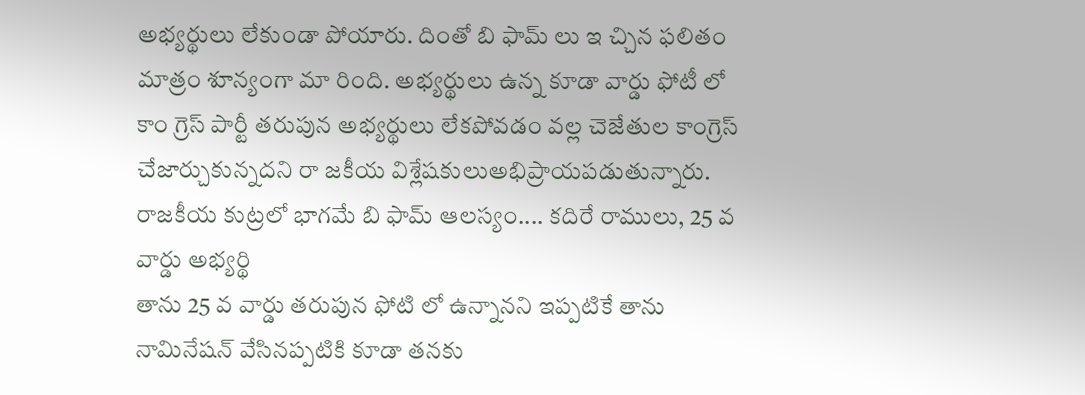అభ్యర్థులు లేకుండా పోయారు. దింతో బి ఫామ్ లు ఇ చ్చిన ఫలితం మాత్రం శూన్యంగా మా రింది. అభ్యర్థులు ఉన్న కూడా వార్డు ఫోటీ లో కాం గ్రెస్ పార్టీ తరుపున అభ్యర్థులు లేకపోవడం వల్ల చెజేతుల కాంగ్రెస్ చేజార్చుకున్నదని రా జకీయ విశ్లేషకులుఅభిప్రాయపడుతున్నారు.
రాజకీయ కుట్రలో భాగమే బి ఫామ్ ఆలస్యం.... కదిరే రాములు, 25 వ వార్డు అభ్యర్థి
తాను 25 వ వార్డు తరుపున ఫోటి లో ఉన్నానని ఇప్పటికే తాను నామినేషన్ వేసినప్పటికి కూడా తనకు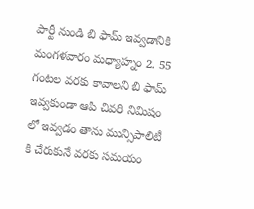పార్టీ నుండి బి ఫామ్ ఇవ్వడానికి మంగళవారం మధ్యాహ్నం 2. 55 గంటల వరకు కావాలని బి ఫామ్ ఇవ్వకుండా ఆపి చివరి నిమిషం లో ఇవ్వడం తాను మున్సిపాలిటీ కి చేరుకునే వరకు సమయం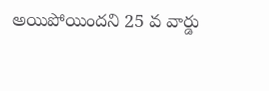అయిపోయిందని 25 వ వార్డు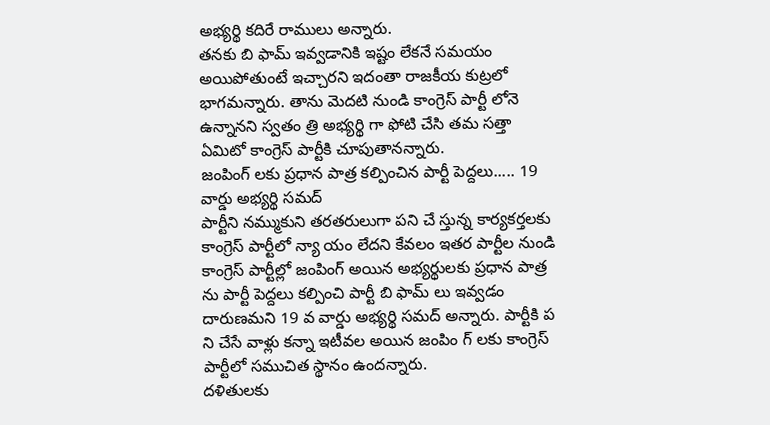అభ్యర్థి కదిరే రాములు అన్నారు.
తనకు బి ఫామ్ ఇవ్వడానికి ఇష్టం లేకనే సమయం అయిపోతుంటే ఇచ్చారని ఇదంతా రాజకీయ కుట్రలో భాగమన్నారు. తాను మెదటి నుండి కాంగ్రెస్ పార్టీ లోనె ఉన్నానని స్వతం త్రి అభ్యర్థి గా ఫోటి చేసి తమ సత్తా ఏమిటో కాంగ్రెస్ పార్టీకి చూపుతానన్నారు.
జంపింగ్ లకు ప్రధాన పాత్ర కల్పించిన పార్టీ పెద్దలు..... 19 వార్డు అభ్యర్థి సమద్
పార్టీని నమ్ముకుని తరతరులుగా పని చే స్తున్న కార్యకర్తలకు కాంగ్రెస్ పార్టీలో న్యా యం లేదని కేవలం ఇతర పార్టీల నుండి కాంగ్రెస్ పార్టీల్లో జంపింగ్ అయిన అభ్యర్థులకు ప్రధాన పాత్ర ను పార్టీ పెద్దలు కల్పించి పార్టీ బి ఫామ్ లు ఇవ్వడం దారుణమని 19 వ వార్డు అభ్యర్థి సమద్ అన్నారు. పార్టీకి ప ని చేసే వాళ్లు కన్నా ఇటీవల అయిన జంపిం గ్ లకు కాంగ్రెస్ పార్టీలో సముచిత స్థానం ఉందన్నారు.
దళితులకు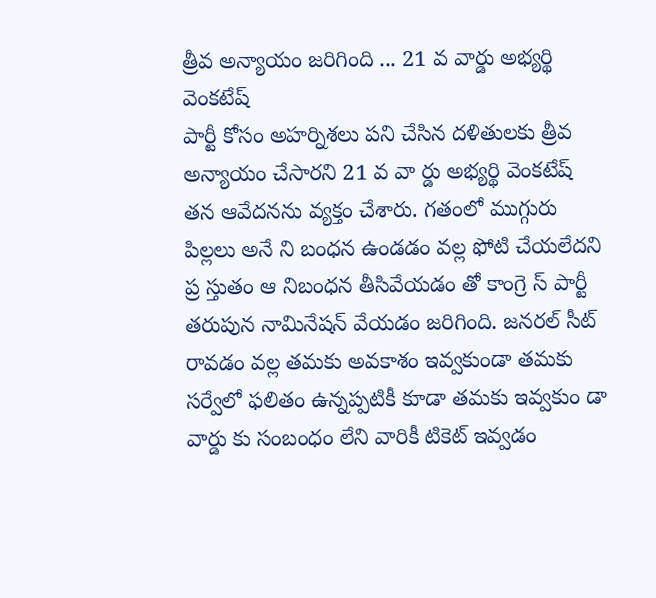త్రీవ అన్యాయం జరిగింది ... 21 వ వార్డు అభ్యర్థి వెంకటేష్
పార్టీ కోసం అహర్నిశలు పని చేసిన దళితులకు త్రీవ అన్యాయం చేసారని 21 వ వా ర్డు అభ్యర్థి వెంకటేష్ తన ఆవేదనను వ్యక్తం చేశారు. గతంలో ముగ్గురు పిల్లలు అనే ని బంధన ఉండడం వల్ల ఫోటి చేయలేదని ప్ర స్తుతం ఆ నిబంధన తీసివేయడం తో కాంగ్రె స్ పార్టీ తరుపున నామినేషన్ వేయడం జరిగింది. జనరల్ సీట్ రావడం వల్ల తమకు అవకాశం ఇవ్వకుండా తమకు సర్వేలో ఫలితం ఉన్నప్పటికీ కూడా తమకు ఇవ్వకుం డా వార్డు కు సంబంధం లేని వారికీ టికెట్ ఇవ్వడం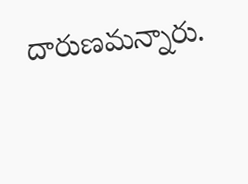దారుణమన్నారు.